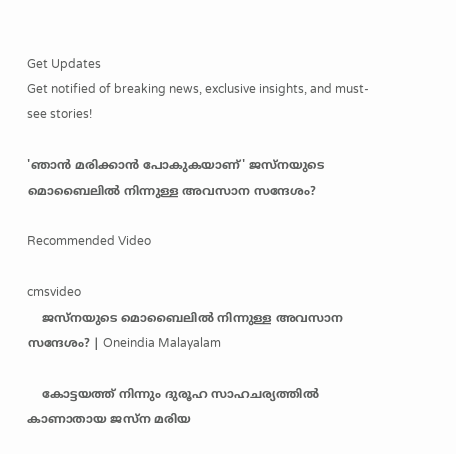Get Updates
Get notified of breaking news, exclusive insights, and must-see stories!

'ഞാന്‍ മരിക്കാന്‍ പോകുകയാണ്' ജസ്നയുടെ മൊബൈലില്‍ നിന്നുള്ള അവസാന സന്ദേശം?

Recommended Video

cmsvideo
    ജസ്നയുടെ മൊബൈലില്‍ നിന്നുള്ള അവസാന സന്ദേശം? | Oneindia Malayalam

    കോട്ടയത്ത് നിന്നും ദുരൂഹ സാഹചര്യത്തില്‍ കാണാതായ ജസ്ന മരിയ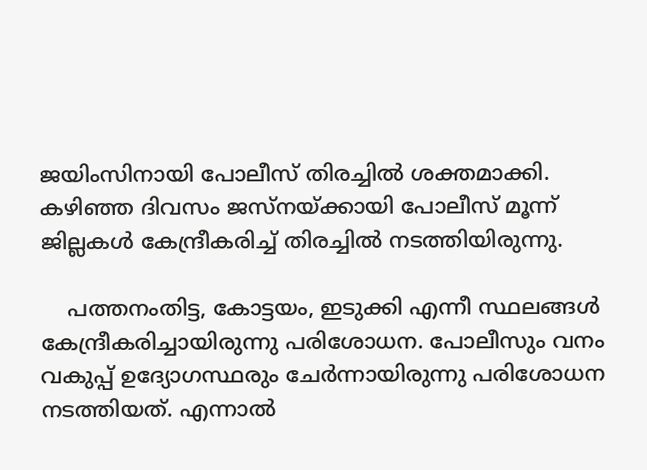ജയിംസിനായി പോലീസ് തിരച്ചില്‍ ശക്തമാക്കി. കഴിഞ്ഞ ദിവസം ജസ്നയ്ക്കായി പോലീസ് മൂന്ന് ജില്ലകള്‍ കേന്ദ്രീകരിച്ച് തിരച്ചില്‍ നടത്തിയിരുന്നു.

    പത്തനംതിട്ട, കോട്ടയം, ഇടുക്കി എന്നീ സ്ഥലങ്ങള്‍ കേന്ദ്രീകരിച്ചായിരുന്നു പരിശോധന. പോലീസും വനം വകുപ്പ് ഉദ്യോഗസ്ഥരും ചേര്‍ന്നായിരുന്നു പരിശോധന നടത്തിയത്. എന്നാല്‍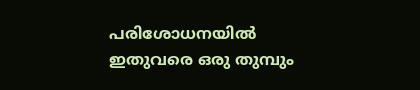പരിശോധനയില്‍ ഇതുവരെ ഒരു തുമ്പും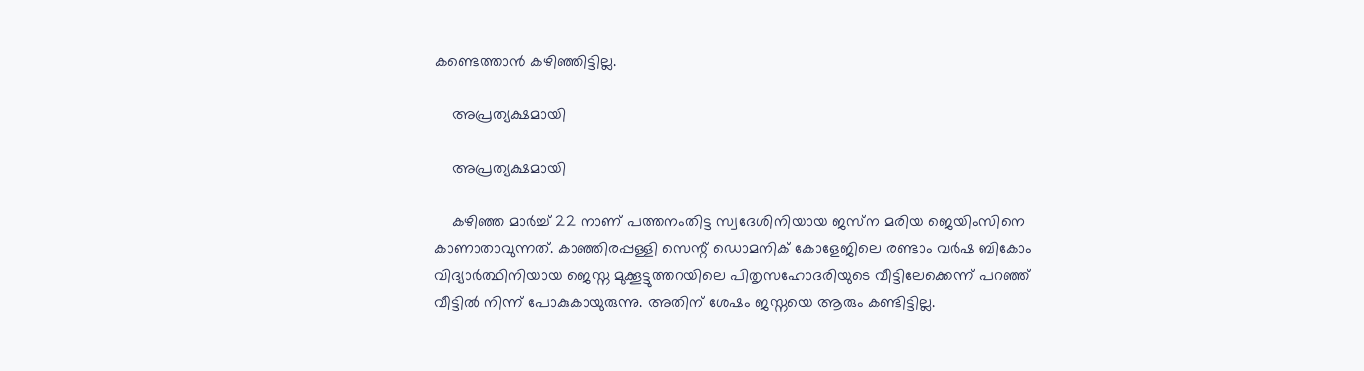കണ്ടെത്താന്‍ കഴിഞ്ഞിട്ടില്ല.

    അപ്രത്യക്ഷമായി

    അപ്രത്യക്ഷമായി

    കഴിഞ്ഞ മാര്‍ച്ച് 22 നാണ് പത്തനംതിട്ട സ്വദേശിനിയായ ജസ്‌ന മരിയ ജെയിംസിനെ കാണാതാവുന്നത്. കാഞ്ഞിരപ്പള്ളി സെന്റ് ഡൊമനിക് കോളേജിലെ രണ്ടാം വർഷ ബികോം വിദ്യാർത്ഥിനിയായ ജെസ്ന മുക്കൂട്ടുത്തറയിലെ പിതൃസഹോദരിയുടെ വീട്ടിലേക്കെന്ന് പറഞ്ഞ് വീട്ടില്‍ നിന്ന് പോകുകായുരുന്നു. അതിന് ശേഷം ജസ്നയെ ആരും കണ്ടിട്ടില്ല.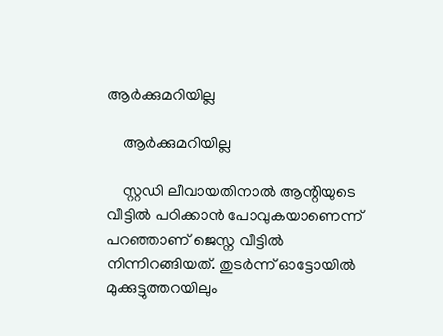ആര്‍ക്കുമറിയില്ല

    ആര്‍ക്കുമറിയില്ല

    സ്റ്റഡി ലീവായതിനാൽ ആന്റിയുടെ വീട്ടിൽ പഠിക്കാൻ പോവുകയാണെന്ന് പറഞ്ഞാണ് ജെസ്ന വീട്ടിൽ നിന്നിറങ്ങിയത്. തുടർന്ന് ഓട്ടോയിൽ മുക്കുട്ടുത്തറയിലും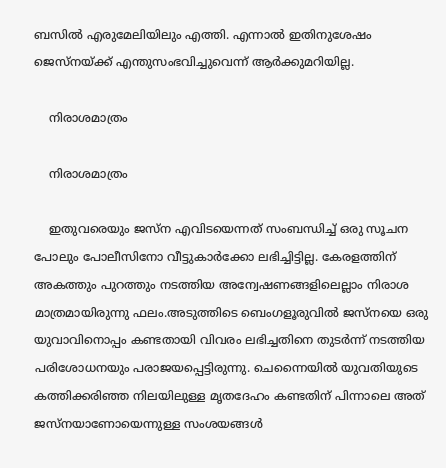ബസിൽ എരുമേലിയിലും എത്തി. എന്നാൽ ഇതിനുശേഷം ജെസ്നയ്ക്ക് എന്തുസംഭവിച്ചുവെന്ന് ആർക്കുമറിയില്ല.

    നിരാശമാത്രം

    നിരാശമാത്രം

    ഇതുവരെയും ജസ്‌ന എവിടയെന്നത് സംബന്ധിച്ച് ഒരു സൂചന പോലും പോലീസിനോ വീട്ടുകാര്‍ക്കോ ലഭിച്ചിട്ടില്ല. കേരളത്തിന് അകത്തും പുറത്തും നടത്തിയ അന്വേഷണങ്ങളിലെല്ലാം നിരാശ മാത്രമായിരുന്നു ഫലം.അടുത്തിടെ ബെംഗളൂരുവില്‍ ജസ്‌നയെ ഒരു യുവാവിനൊപ്പം കണ്ടതായി വിവരം ലഭിച്ചതിനെ തുടര്‍ന്ന് നടത്തിയ പരിശോധനയും പരാജയപ്പെട്ടിരുന്നു. ചെന്നൈയില്‍ യുവതിയുടെ കത്തിക്കരിഞ്ഞ നിലയിലുള്ള മൃതദേഹം കണ്ടതിന് പിന്നാലെ അത് ജസ്നയാണോയെന്നുള്ള സംശയങ്ങള്‍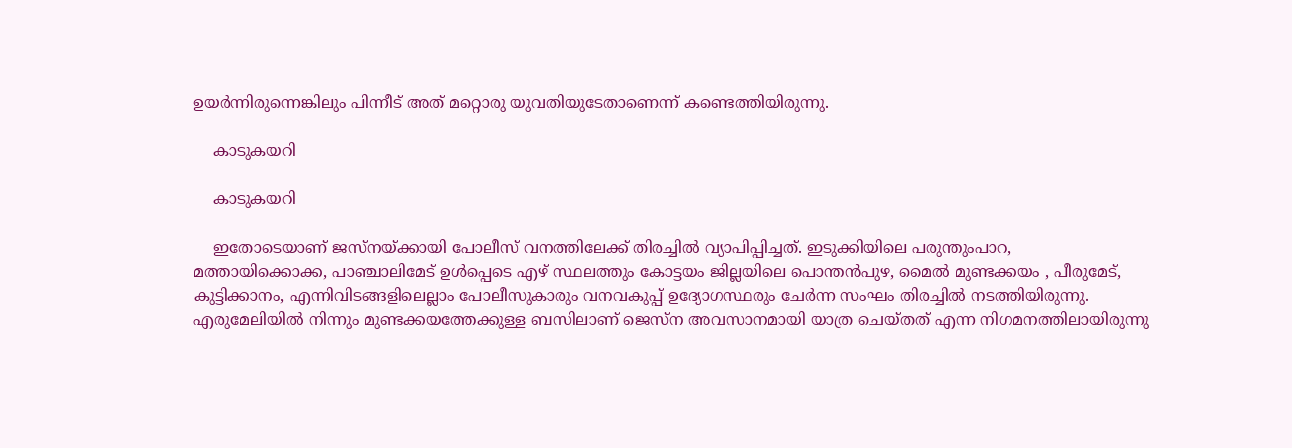ഉയര്‍ന്നിരുന്നെങ്കിലും പിന്നീട് അത് മറ്റൊരു യുവതിയുടേതാണെന്ന് കണ്ടെത്തിയിരുന്നു.

    കാടുകയറി

    കാടുകയറി

    ഇതോടെയാണ് ജസ്നയ്ക്കായി പോലീസ് വനത്തിലേക്ക് തിരച്ചില്‍ വ്യാപിപ്പിച്ചത്. ഇടുക്കിയിലെ പരുന്തുംപാറ, മത്തായിക്കൊക്ക, പാഞ്ചാലിമേട് ഉള്‍പ്പെടെ എഴ് സ്ഥലത്തും കോട്ടയം ജില്ലയിലെ പൊന്തന്‍പുഴ, മൈല്‍ മുണ്ടക്കയം , പീരുമേട്, കുട്ടിക്കാനം, എന്നിവിടങ്ങളിലെല്ലാം പോലീസുകാരും വനവകുപ്പ് ഉദ്യോഗസ്ഥരും ചേര്‍ന്ന സംഘം തിരച്ചില്‍ നടത്തിയിരുന്നു. എരുമേലിയില്‍ നിന്നും മുണ്ടക്കയത്തേക്കുള്ള ബസിലാണ് ജെസ്ന അവസാനമായി യാത്ര ചെയ്തത് എന്ന നിഗമനത്തിലായിരുന്നു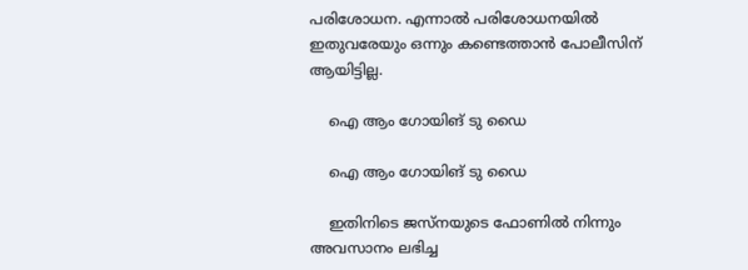പരിശോധന. എന്നാല്‍ പരിശോധനയില്‍ ഇതുവരേയും ഒന്നും കണ്ടെത്താന്‍ പോലീസിന് ആയിട്ടില്ല.

    ഐ ആം ഗോയിങ് ടു ഡൈ

    ഐ ആം ഗോയിങ് ടു ഡൈ

    ഇതിനിടെ ജസ്നയുടെ ഫോണില്‍ നിന്നും അവസാനം ലഭിച്ച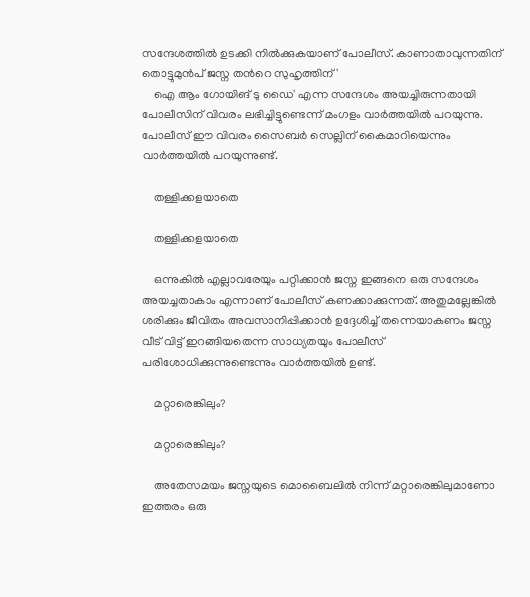സന്ദേശത്തില്‍ ഉടക്കി നില്‍ക്കുകയാണ് പോലീസ്. കാണാതാവുന്നതിന് തൊട്ടുമുന്‍പ് ജസ്ന തന്‍റെ സുഹൃത്തിന് '
    ഐ ആം ഗോയിങ് ടു ഡൈ' എന്ന സന്ദേശം അയച്ചിരുന്നതായി പോലീസിന് വിവരം ലഭിച്ചിട്ടുണ്ടെന്ന് മംഗളം വാര്‍ത്തയില്‍ പറയുന്നു. പോലീസ് ഈ വിവരം സൈബര്‍ സെല്ലിന് കൈമാറിയെന്നും വാര്‍ത്തയില്‍ പറയുന്നുണ്ട്.

    തള്ളിക്കളയാതെ

    തള്ളിക്കളയാതെ

    ഒന്നുകില്‍ എല്ലാവരേയും പറ്റിക്കാന്‍ ജസ്ന ഇങ്ങനെ ഒരു സന്ദേശം അയച്ചതാകാം എന്നാണ് പോലീസ് കണക്കാക്കുന്നത്. അതുമല്ലേങ്കില്‍ ശരിക്കും ജീവിതം അവസാനിപ്പിക്കാന്‍ ഉദ്ദേശിച്ച് തന്നെയാകണം ജസ്ന വീട് വിട്ട് ഇറങ്ങിയതെന്ന സാധ്യതയും പോലീസ് പരിശോധിക്കുന്നുണ്ടെന്നും വാര്‍ത്തയില്‍ ഉണ്ട്.

    മറ്റാരെങ്കിലും?

    മറ്റാരെങ്കിലും?

    അതേസമയം ജസ്നയുടെ മൊബൈലില്‍ നിന്ന് മറ്റാരെങ്കിലുമാണോ ഇത്തരം ഒരു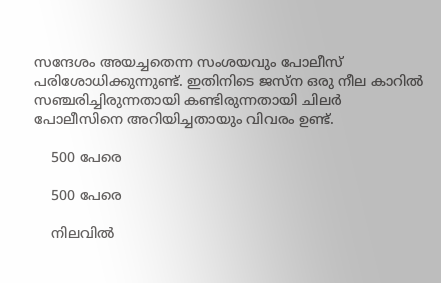സന്ദേശം അയച്ചതെന്ന സംശയവും പോലീസ് പരിശോധിക്കുന്നുണ്ട്. ഇതിനിടെ ജസ്ന ഒരു നീല കാറില്‍ സഞ്ചരിച്ചിരുന്നതായി കണ്ടിരുന്നതായി ചിലര്‍ പോലീസിനെ അറിയിച്ചതായും വിവരം ഉണ്ട്.

    500 പേരെ

    500 പേരെ

    നിലവില്‍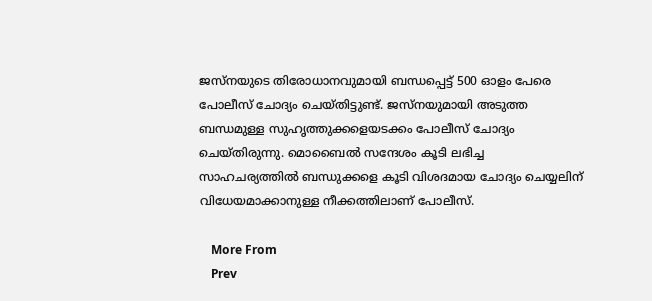ജസ്നയുടെ തിരോധാനവുമായി ബന്ധപ്പെട്ട് 500 ഓളം പേരെ പോലീസ് ചോദ്യം ചെയ്തിട്ടുണ്ട്. ജസ്നയുമായി അടുത്ത ബന്ധമുള്ള സുഹൃത്തുക്കളെയടക്കം പോലീസ് ചോദ്യം ചെയ്തിരുന്നു. മൊബൈല്‍ സന്ദേശം കൂടി ലഭിച്ച സാഹചര്യത്തില്‍ ബന്ധുക്കളെ കൂടി വിശദമായ ചോദ്യം ചെയ്യലിന് വിധേയമാക്കാനുള്ള നീക്കത്തിലാണ് പോലീസ്.

    More From
    Prev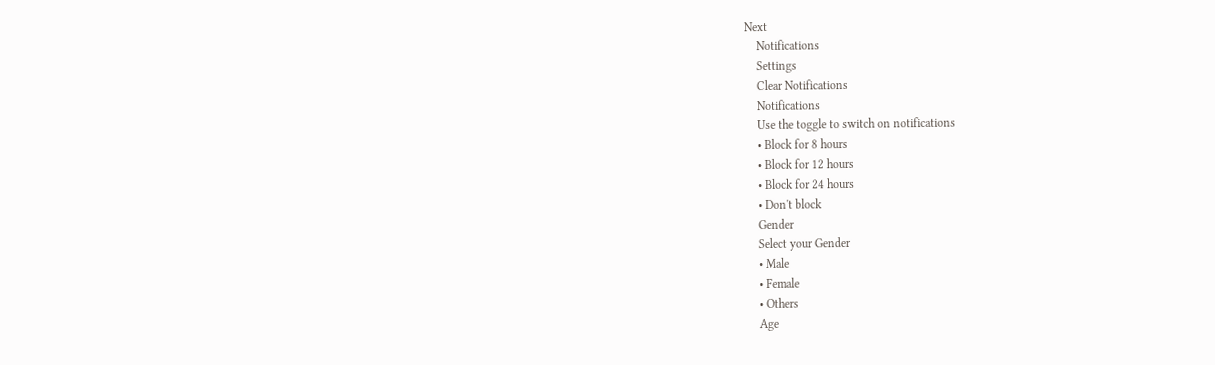Next
    Notifications
    Settings
    Clear Notifications
    Notifications
    Use the toggle to switch on notifications
    • Block for 8 hours
    • Block for 12 hours
    • Block for 24 hours
    • Don't block
    Gender
    Select your Gender
    • Male
    • Female
    • Others
    Age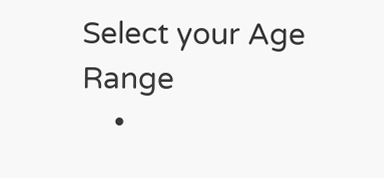Select your Age Range
    •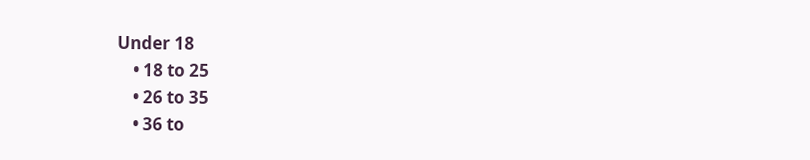Under 18
    • 18 to 25
    • 26 to 35
    • 36 to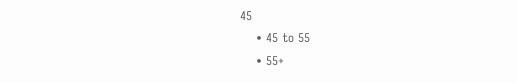45
    • 45 to 55
    • 55+